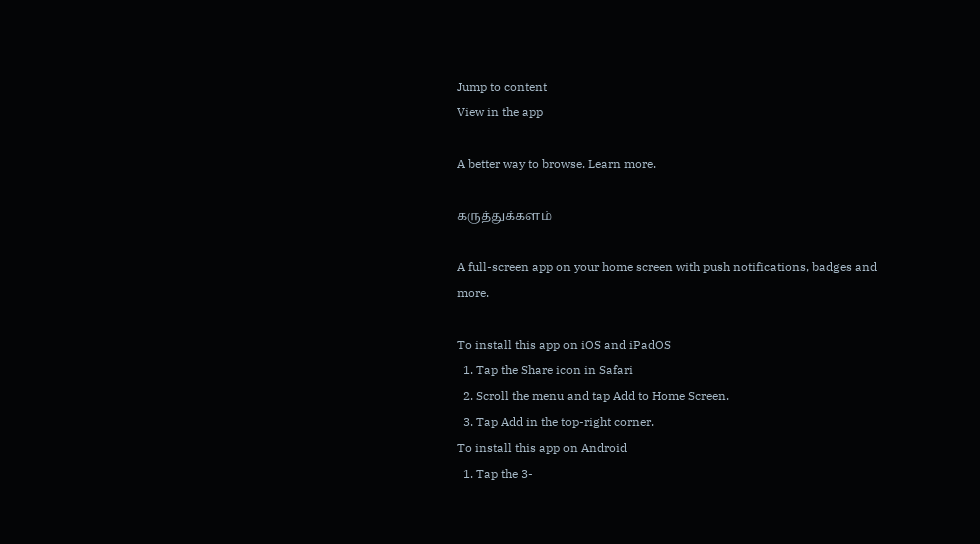Jump to content
View in the app

A better way to browse. Learn more.

கருத்துக்களம்

A full-screen app on your home screen with push notifications, badges and more.

To install this app on iOS and iPadOS
  1. Tap the Share icon in Safari
  2. Scroll the menu and tap Add to Home Screen.
  3. Tap Add in the top-right corner.
To install this app on Android
  1. Tap the 3-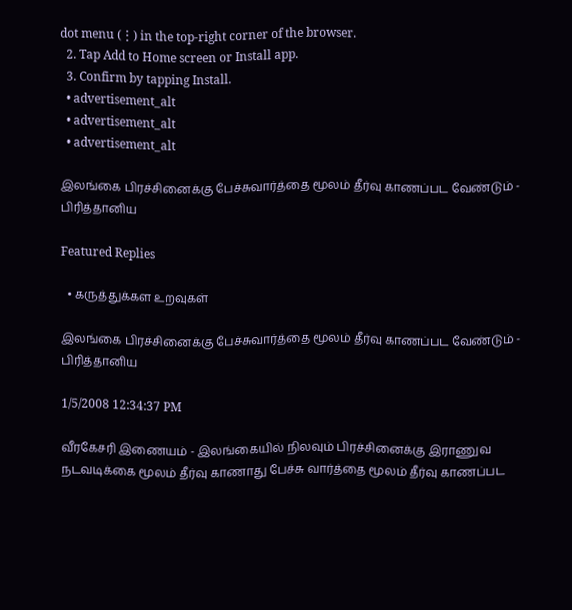dot menu (⋮) in the top-right corner of the browser.
  2. Tap Add to Home screen or Install app.
  3. Confirm by tapping Install.
  • advertisement_alt
  • advertisement_alt
  • advertisement_alt

இலங்கை பிரச்சினைக்கு பேச்சுவார்த்தை மூலம் தீர்வு காணப்பட வேண்டும் - பிரித்தானிய

Featured Replies

  • கருத்துக்கள உறவுகள்

இலங்கை பிரச்சினைக்கு பேச்சுவார்த்தை மூலம் தீர்வு காணப்பட வேண்டும் - பிரித்தானிய

1/5/2008 12:34:37 PM

வீரகேசரி இணையம் - இலங்கையில் நிலவும் பிரச்சினைக்கு இராணுவ நடவடிக்கை மூலம் தீர்வு காணாது பேச்சு வார்த்தை மூலம் தீர்வு காணப்பட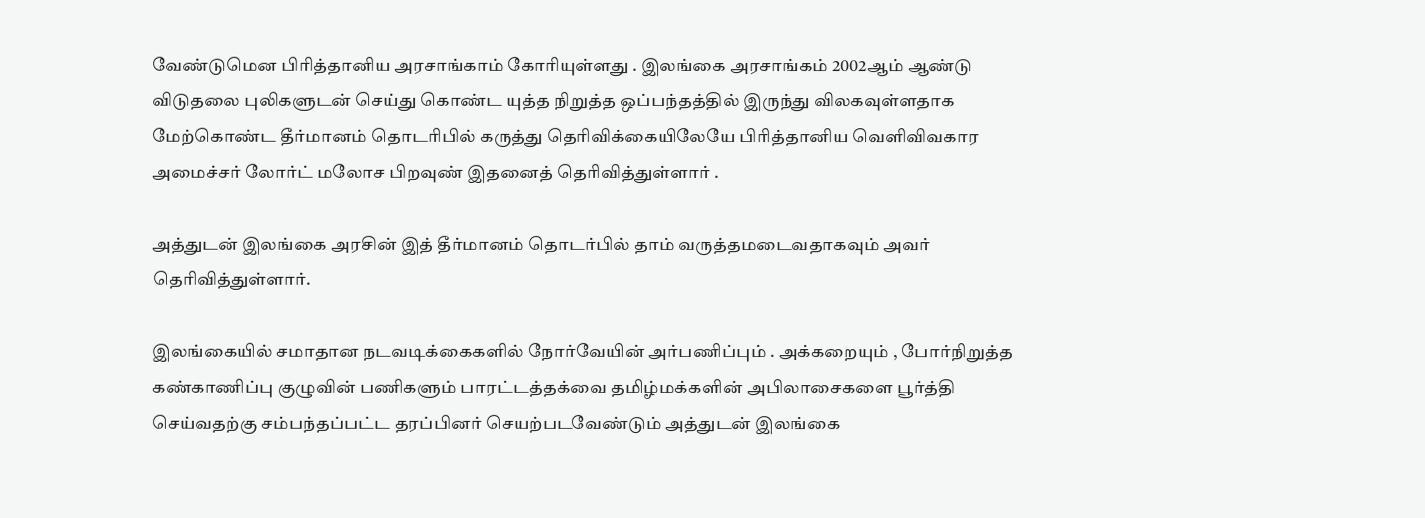வேண்டுமென பிரித்தானிய அரசாங்காம் கோரியுள்ளது . இலங்கை அரசாங்கம் 2002ஆம் ஆண்டு விடுதலை புலிகளுடன் செய்து கொண்ட யுத்த நிறுத்த ஒப்பந்தத்தில் இருந்து விலகவுள்ளதாக மேற்கொண்ட தீர்மானம் தொடரிபில் கருத்து தெரிவிக்கையிலேயே பிரித்தானிய வெளிவிவகார அமைச்சர் லோர்ட் மலோச பிறவுண் இதனைத் தெரிவித்துள்ளார் .

அத்துடன் இலங்கை அரசின் இத் தீர்மானம் தொடர்பில் தாம் வருத்தமடைவதாகவும் அவர் தெரிவித்துள்ளார்.

இலங்கையில் சமாதான நடவடிக்கைகளில் நோர்வேயின் அர்பணிப்பும் . அக்கறையும் , போர்நிறுத்த கண்காணிப்பு குழுவின் பணிகளும் பாரட்டத்தக்வை தமிழ்மக்களின் அபிலாசைகளை பூர்த்தி செய்வதற்கு சம்பந்தப்பட்ட தரப்பினர் செயற்படவேண்டும் அத்துடன் இலங்கை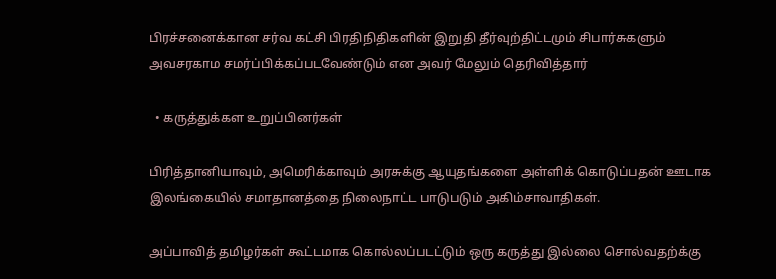பிரச்சனைக்கான சர்வ கட்சி பிரதிநிதிகளின் இறுதி தீர்வுற்திட்டமும் சிபார்சுகளும் அவசரகாம சமர்ப்பிக்கப்படவேண்டும் என அவர் மேலும் தெரிவித்தார்

  • கருத்துக்கள உறுப்பினர்கள்

பிரித்தானியாவும், அமெரிக்காவும் அரசுக்கு ஆயுதங்களை அள்ளிக் கொடுப்பதன் ஊடாக இலங்கையில் சமாதானத்தை நிலைநாட்ட பாடுபடும் அகிம்சாவாதிகள்.

அப்பாவித் தமிழர்கள் கூட்டமாக கொல்லப்படட்டும் ஒரு கருத்து இல்லை சொல்வதற்க்கு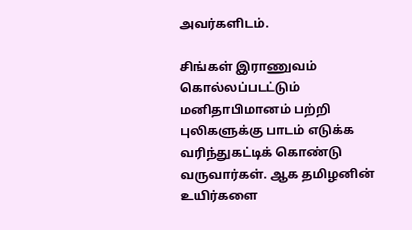அவர்களிடம்.

சிங்கள் இராணுவம் கொல்லப்படட்டும் மனிதாபிமானம் பற்றி புலிகளுக்கு பாடம் எடுக்க வரிந்துகட்டிக் கொண்டு வருவார்கள். ஆக தமிழனின் உயிர்களை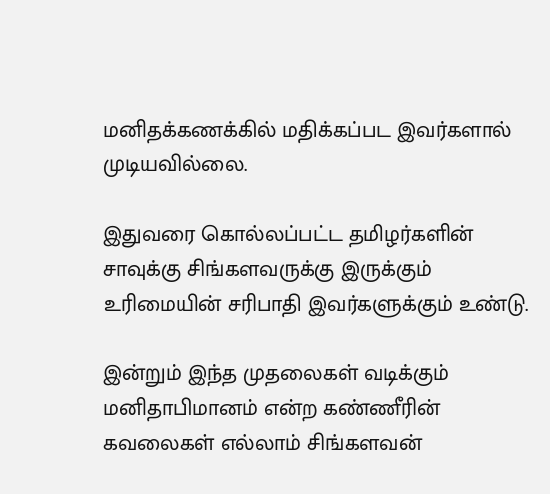மனிதக்கணக்கில் மதிக்கப்பட இவர்களால் முடியவில்லை.

இதுவரை கொல்லப்பட்ட தமிழர்களின் சாவுக்கு சிங்களவருக்கு இருக்கும் உரிமையின் சரிபாதி இவர்களுக்கும் உண்டு.

இன்றும் இந்த முதலைகள் வடிக்கும் மனிதாபிமானம் என்ற கண்ணீரின் கவலைகள் எல்லாம் சிங்களவன்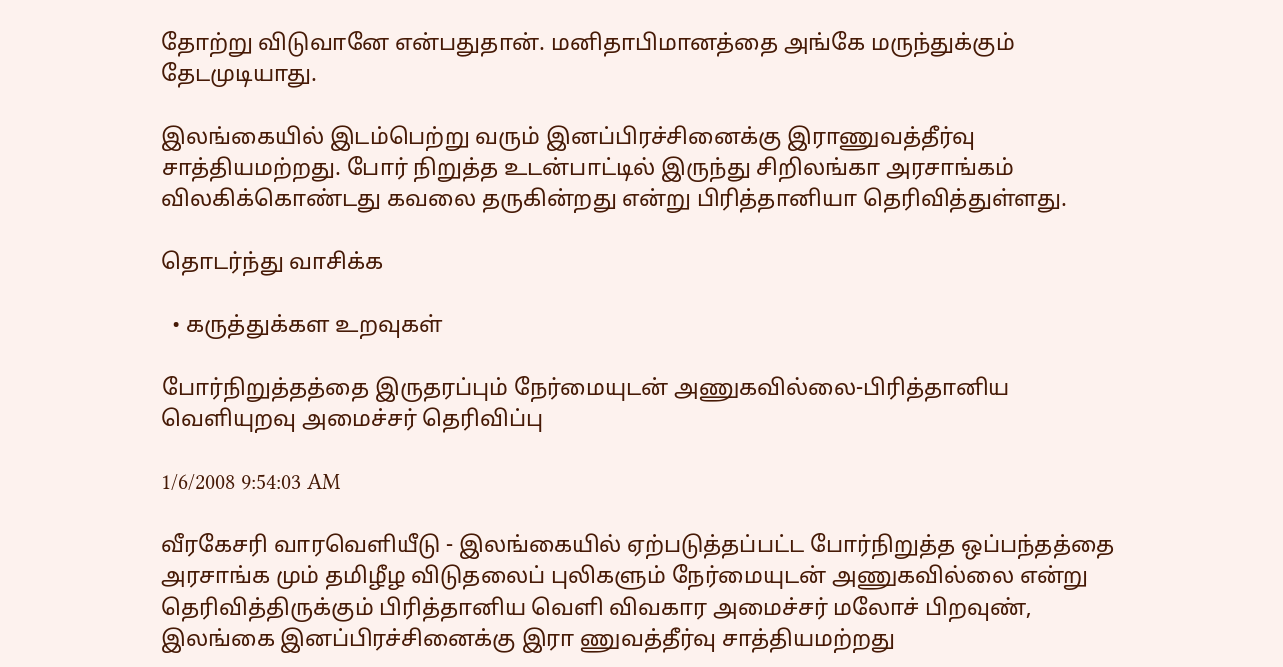தோற்று விடுவானே என்பதுதான். மனிதாபிமானத்தை அங்கே மருந்துக்கும் தேடமுடியாது.

இலங்கையில் இடம்பெற்று வரும் இனப்பிரச்சினைக்கு இராணுவத்தீர்வு சாத்தியமற்றது. போர் நிறுத்த உடன்பாட்டில் இருந்து சிறிலங்கா அரசாங்கம் விலகிக்கொண்டது கவலை தருகின்றது என்று பிரித்தானியா தெரிவித்துள்ளது.

தொடர்ந்து வாசிக்க

  • கருத்துக்கள உறவுகள்

போர்நிறுத்தத்தை இருதரப்பும் நேர்மையுடன் அணுகவில்லை-பிரித்தானிய வெளியுறவு அமைச்சர் தெரிவிப்பு

1/6/2008 9:54:03 AM

வீரகேசரி வாரவெளியீடு - இலங்கையில் ஏற்படுத்தப்பட்ட போர்நிறுத்த ஒப்பந்தத்தை அரசாங்க மும் தமிழீழ விடுதலைப் புலிகளும் நேர்மையுடன் அணுகவில்லை என்று தெரிவித்திருக்கும் பிரித்தானிய வெளி விவகார அமைச்சர் மலோச் பிறவுண், இலங்கை இனப்பிரச்சினைக்கு இரா ணுவத்தீர்வு சாத்தியமற்றது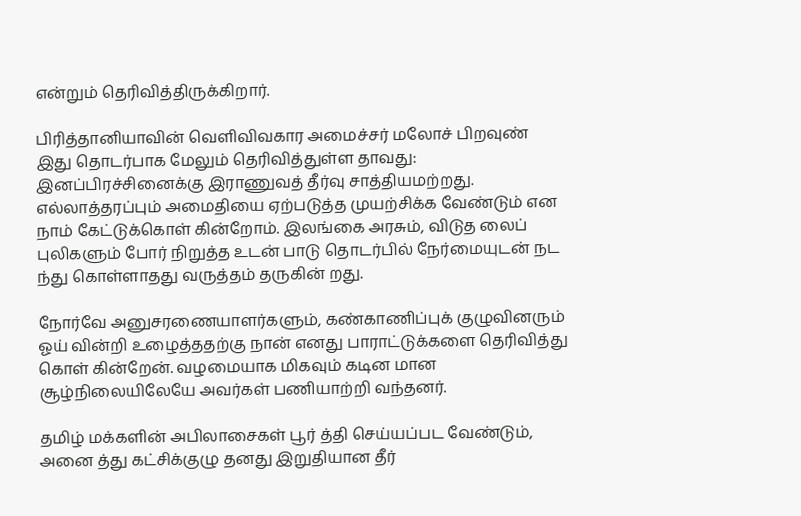என்றும் தெரிவித்திருக்கிறார்.

பிரித்தானியாவின் வெளிவிவகார அமைச்சர் மலோச் பிறவுண் இது தொடர்பாக மேலும் தெரிவித்துள்ள தாவது: இனப்பிரச்சினைக்கு இராணுவத் தீர்வு சாத்தியமற்றது. எல்லாத்தரப்பும் அமைதியை ஏற்படுத்த முயற்சிக்க வேண்டும் என நாம் கேட்டுக்கொள் கின்றோம். இலங்கை அரசும், விடுத லைப் புலிகளும் போர் நிறுத்த உடன் பாடு தொடர்பில் நேர்மையுடன் நட ந்து கொள்ளாதது வருத்தம் தருகின் றது.

நோர்வே அனுசரணையாளர்களும், கண்காணிப்புக் குழுவினரும் ஓய் வின்றி உழைத்ததற்கு நான் எனது பாராட்டுக்களை தெரிவித்து கொள் கின்றேன். வழமையாக மிகவும் கடின மான சூழ்நிலையிலேயே அவர்கள் பணியாற்றி வந்தனர்.

தமிழ் மக்களின் அபிலாசைகள் பூர் த்தி செய்யப்பட வேண்டும், அனை த்து கட்சிக்குழு தனது இறுதியான தீர்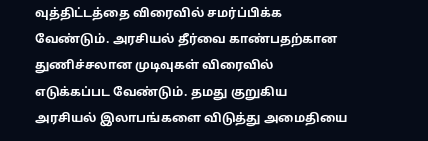வுத்திட்டத்தை விரைவில் சமர்ப்பிக்க வேண்டும். அரசியல் தீர்வை காண்பதற்கான துணிச்சலான முடிவுகள் விரைவில் எடுக்கப்பட வேண்டும். தமது குறுகிய அரசியல் இலாபங்களை விடுத்து அமைதியை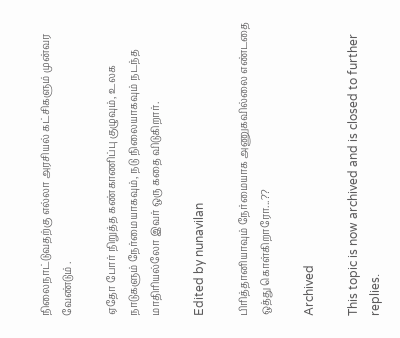நிலைநாட்டுவதற்கு எல்லா அரசியல் கட்சிகளும் முன்வர வேண்டும் .

ஏதோ போர் நிறுத்த கண்காணிப்பு குழுவும், உலக நாடுகளும் நேர்மையாகவும், நடு நிலையாகவும் நடந்த மாதிரியல்லோ இவர் ஒரு கதை விடுகிறார்.

Edited by nunavilan

பிரித்தானியாவும் நேர்மையாக அணுகவில்லை எண்டதை ஒத்து கொள்கிறாரோ...??

Archived

This topic is now archived and is closed to further replies.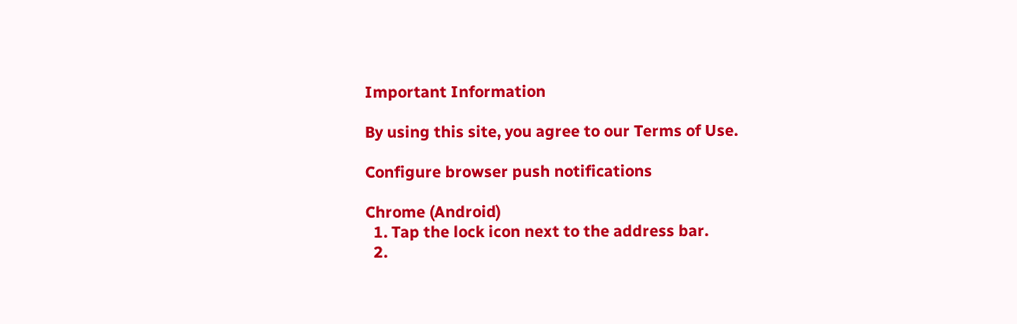Important Information

By using this site, you agree to our Terms of Use.

Configure browser push notifications

Chrome (Android)
  1. Tap the lock icon next to the address bar.
  2.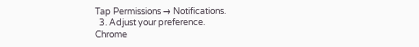Tap Permissions → Notifications.
  3. Adjust your preference.
Chrome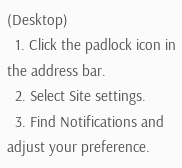(Desktop)
  1. Click the padlock icon in the address bar.
  2. Select Site settings.
  3. Find Notifications and adjust your preference.